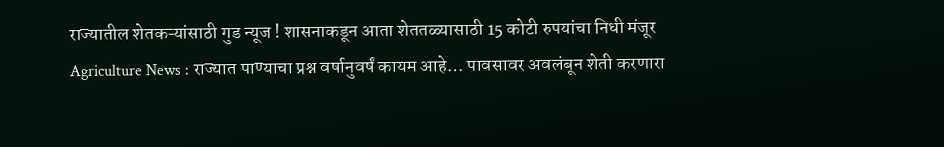राज्यातील शेतकऱ्यांसाठी गुड न्यूज ! शासनाकडून आता शेततळ्यासाठी 15 कोटी रुपयांचा निधी मंजूर
Agriculture News : राज्यात पाण्याचा प्रश्न वर्षानुवर्षं कायम आहे… पावसावर अवलंबून शेती करणारा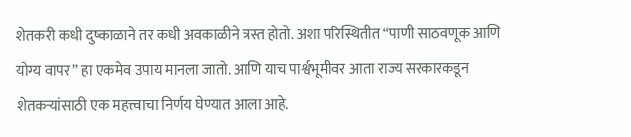शेतकरी कधी दुष्काळाने तर कधी अवकाळीने त्रस्त होतो. अशा परिस्थितीत “पाणी साठवणूक आणि योग्य वापर” हा एकमेव उपाय मानला जातो. आणि याच पार्श्वभूमीवर आता राज्य सरकारकडून शेतकऱ्यांसाठी एक महत्त्वाचा निर्णय घेण्यात आला आहे.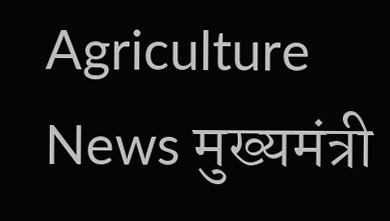Agriculture News मुख्यमंत्री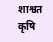शाश्वत कृषि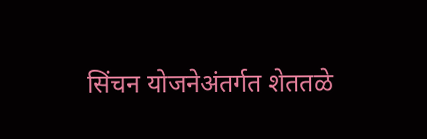सिंचन योजनेअंतर्गत शेततळे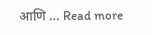आणि … Read more